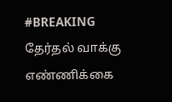#BREAKING தேர்தல் வாக்கு எண்ணிக்கை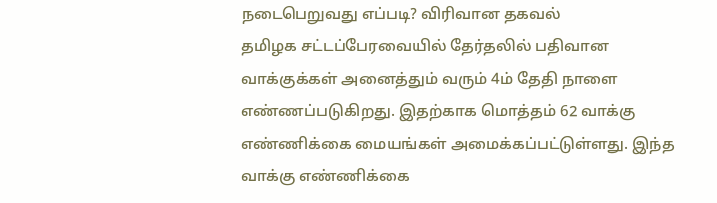நடைபெறுவது எப்படி? விரிவான தகவல்
தமிழக சட்டப்பேரவையில் தேர்தலில் பதிவான வாக்குக்கள் அனைத்தும் வரும் 4ம் தேதி நாளை எண்ணப்படுகிறது. இதற்காக மொத்தம் 62 வாக்கு எண்ணிக்கை மையங்கள் அமைக்கப்பட்டுள்ளது. இந்த வாக்கு எண்ணிக்கை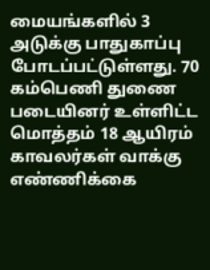மையங்களில் 3 அடுக்கு பாதுகாப்பு போடப்பட்டுள்ளது. 70 கம்பெணி துணை படையினர் உள்ளிட்ட மொத்தம் 18 ஆயிரம் காவலர்கள் வாக்கு எண்ணிக்கை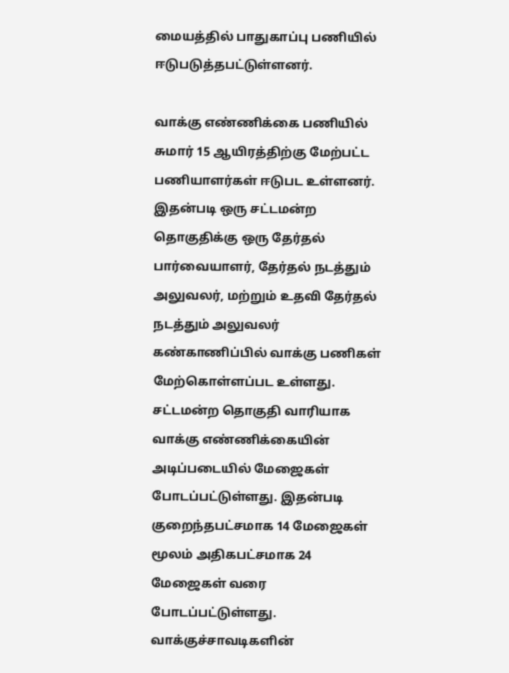மையத்தில் பாதுகாப்பு பணியில் ஈடுபடுத்தபட்டுள்ளனர்.

வாக்கு எண்ணிக்கை பணியில் சுமார் 15 ஆயிரத்திற்கு மேற்பட்ட பணியாளர்கள் ஈடுபட உள்ளனர். இதன்படி ஒரு சட்டமன்ற தொகுதிக்கு ஒரு தேர்தல் பார்வையாளர், தேர்தல் நடத்தும் அலுவலர், மற்றும் உதவி தேர்தல் நடத்தும் அலுவலர் கண்காணிப்பில் வாக்கு பணிகள் மேற்கொள்ளப்பட உள்ளது. சட்டமன்ற தொகுதி வாரியாக வாக்கு எண்ணிக்கையின் அடிப்படையில் மேஜைகள் போடப்பட்டுள்ளது. இதன்படி குறைந்தபட்சமாக 14 மேஜைகள் மூலம் அதிகபட்சமாக 24 மேஜைகள் வரை போடப்பட்டுள்ளது. வாக்குச்சாவடிகளின்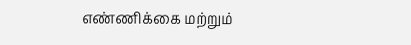எண்ணிக்கை மற்றும்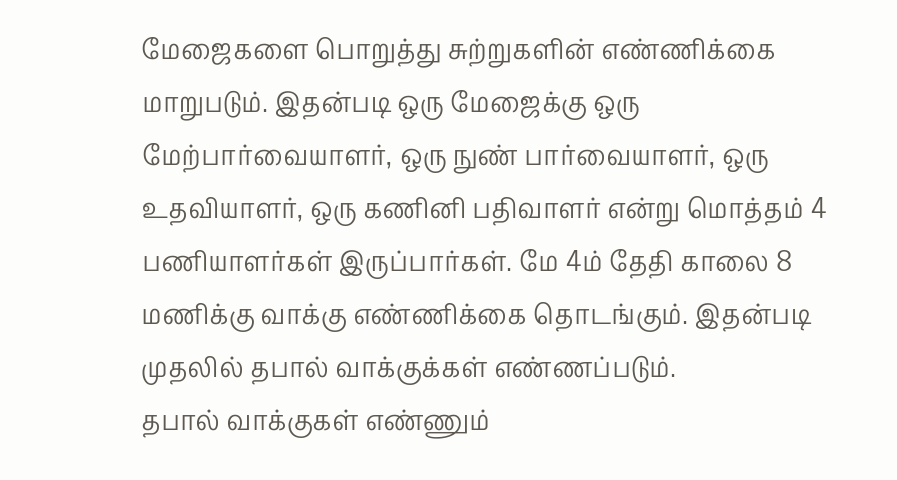மேஜைகளை பொறுத்து சுற்றுகளின் எண்ணிக்கை மாறுபடும். இதன்படி ஒரு மேஜைக்கு ஒரு மேற்பார்வையாளர், ஒரு நுண் பார்வையாளர், ஒரு உதவியாளர், ஒரு கணினி பதிவாளர் என்று மொத்தம் 4 பணியாளர்கள் இருப்பார்கள். மே 4ம் தேதி காலை 8 மணிக்கு வாக்கு எண்ணிக்கை தொடங்கும். இதன்படி முதலில் தபால் வாக்குக்கள் எண்ணப்படும்.
தபால் வாக்குகள் எண்ணும்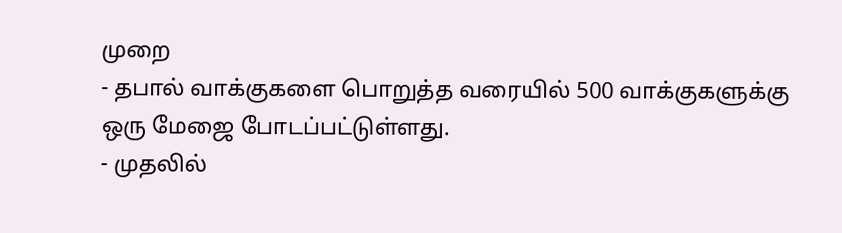முறை
- தபால் வாக்குகளை பொறுத்த வரையில் 500 வாக்குகளுக்கு ஒரு மேஜை போடப்பட்டுள்ளது.
- முதலில்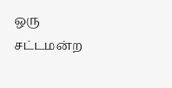ஒரு சட்டமன்ற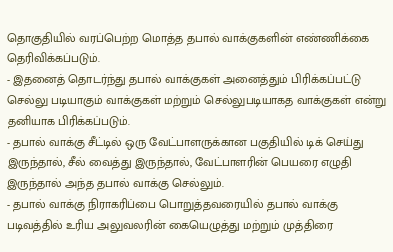தொகுதியில் வரப்பெற்ற மொத்த தபால் வாக்குகளின் எண்ணிக்கை தெரிவிக்கப்படும்.
- இதனைத் தொடர்ந்து தபால் வாக்குகள் அனைத்தும் பிரிக்கப்பட்டு செல்லு படியாகும் வாக்குகள் மற்றும் செல்லுபடியாகத வாக்குகள் என்று தனியாக பிரிக்கப்படும்.
- தபால் வாக்கு சீட்டில் ஒரு வேட்பாளருக்கான பகுதியில் டிக் செய்து இருந்தால், சீல் வைத்து இருந்தால், வேட்பாளரின் பெயரை எழுதி இருந்தால் அந்த தபால் வாக்கு செல்லும்.
- தபால் வாக்கு நிராகரிப்பை பொறுத்தவரையில் தபால் வாக்கு படிவத்தில் உரிய அலுவலரின் கையெழுத்து மற்றும் முத்திரை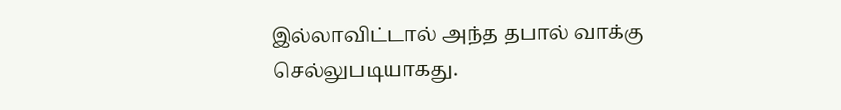இல்லாவிட்டால் அந்த தபால் வாக்கு செல்லுபடியாகது.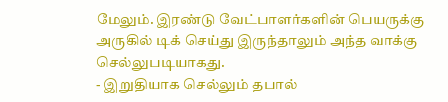மேலும். இரண்டு வேட்பாளர்களின் பெயருக்கு அருகில் டிக் செய்து இருந்தாலும் அந்த வாக்கு செல்லுபடியாகது.
- இறுதியாக செல்லும் தபால்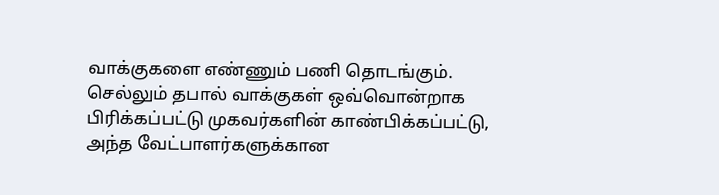வாக்குகளை எண்ணும் பணி தொடங்கும். செல்லும் தபால் வாக்குகள் ஒவ்வொன்றாக பிரிக்கப்பட்டு முகவர்களின் காண்பிக்கப்பட்டு, அந்த வேட்பாளர்களுக்கான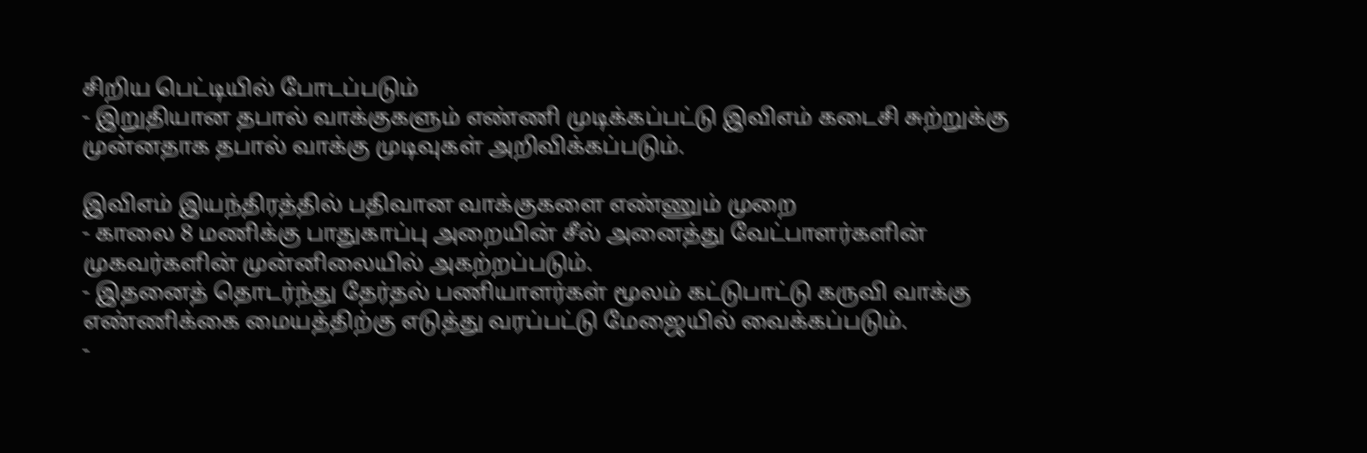சிறிய பெட்டியில் போடப்படும்
- இறுதியான தபால் வாக்குகளும் எண்ணி முடிக்கப்பட்டு இவிஎம் கடைசி சுற்றுக்கு முன்னதாக தபால் வாக்கு முடிவுகள் அறிவிக்கப்படும்.

இவிஎம் இயந்திரத்தில் பதிவான வாக்குகளை எண்ணும் முறை
- காலை 8 மணிக்கு பாதுகாப்பு அறையின் சீல் அனைத்து வேட்பாளர்களின் முகவர்களின் முன்னிலையில் அகற்றப்படும்.
- இதனைத் தொடர்ந்து தேர்தல் பணியாளர்கள் மூலம் கட்டுபாட்டு கருவி வாக்கு எண்ணிக்கை மையத்திற்கு எடுத்து வரப்பட்டு மேஜையில் வைக்கப்படும்.
-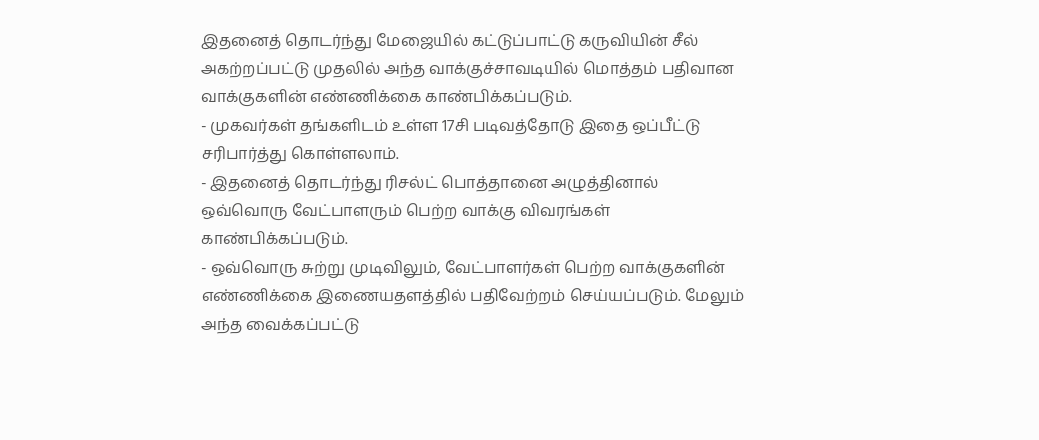இதனைத் தொடர்ந்து மேஜையில் கட்டுப்பாட்டு கருவியின் சீல் அகற்றப்பட்டு முதலில் அந்த வாக்குச்சாவடியில் மொத்தம் பதிவான வாக்குகளின் எண்ணிக்கை காண்பிக்கப்படும்.
- முகவர்கள் தங்களிடம் உள்ள 17சி படிவத்தோடு இதை ஒப்பீட்டு சரிபார்த்து கொள்ளலாம்.
- இதனைத் தொடர்ந்து ரிசல்ட் பொத்தானை அழுத்தினால் ஒவ்வொரு வேட்பாளரும் பெற்ற வாக்கு விவரங்கள் காண்பிக்கப்படும்.
- ஒவ்வொரு சுற்று முடிவிலும், வேட்பாளர்கள் பெற்ற வாக்குகளின் எண்ணிக்கை இணையதளத்தில் பதிவேற்றம் செய்யப்படும். மேலும் அந்த வைக்கப்பட்டு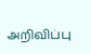அறிவிப்பு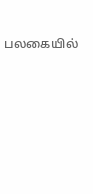பலகையில்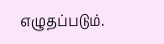எழுதப்படும்.